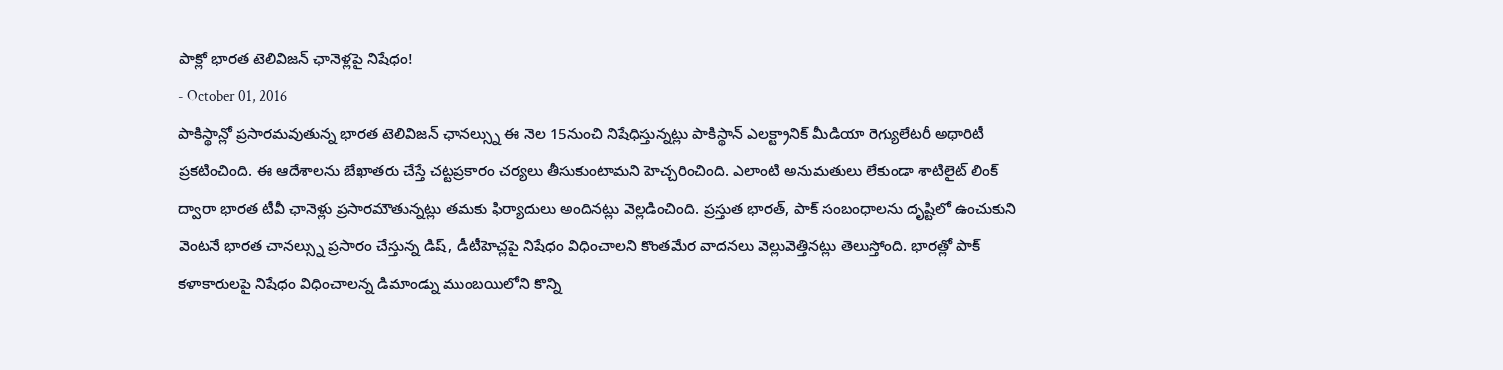పాక్లో భారత టెలివిజన్ ఛానెళ్లపై నిషేధం!
- October 01, 2016
పాకిస్థాన్లో ప్రసారమవుతున్న భారత టెలివిజన్ ఛానల్స్ను ఈ నెల 15నుంచి నిషేధిస్తున్నట్లు పాకిస్థాన్ ఎలక్ట్రానిక్ మీడియా రెగ్యులేటరీ అథారిటీ ప్రకటించింది. ఈ ఆదేశాలను బేఖాతరు చేస్తే చట్టప్రకారం చర్యలు తీసుకుంటామని హెచ్చరించింది. ఎలాంటి అనుమతులు లేకుండా శాటిలైట్ లింక్ ద్వారా భారత టీవీ ఛానెళ్లు ప్రసారమౌతున్నట్లు తమకు ఫిర్యాదులు అందినట్లు వెల్లడించింది. ప్రస్తుత భారత్, పాక్ సంబంధాలను దృష్టిలో ఉంచుకుని వెంటనే భారత చానల్స్ను ప్రసారం చేస్తున్న డిష్, డీటీహెచ్లపై నిషేధం విధించాలని కొంతమేర వాదనలు వెల్లువెత్తినట్లు తెలుస్తోంది. భారత్లో పాక్ కళాకారులపై నిషేధం విధించాలన్న డిమాండ్ను ముంబయిలోని కొన్ని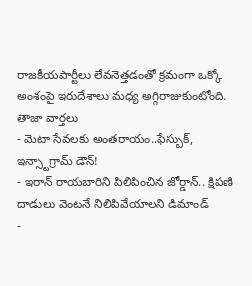రాజకీయపార్టీలు లేవనెత్తడంతో క్రమంగా ఒక్కో అంశంపై ఇరుదేశాలు మధ్య అగ్గిరాజుకుంటోంది.
తాజా వార్తలు
- మెటా సేవలకు అంతరాయం..ఫేస్బుక్, ఇన్స్టాగ్రామ్ డౌన్!
- ఇరాన్ రాయబారిని పిలిపించిన జోర్డాన్.. క్షిపణి దాడులు వెంటనే నిలిపివేయాలని డిమాండ్
-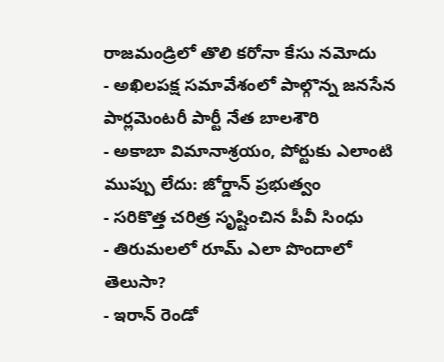రాజమండ్రిలో తొలి కరోనా కేసు నమోదు
- అఖిలపక్ష సమావేశంలో పాల్గొన్న జనసేన పార్లమెంటరీ పార్టీ నేత బాలశౌరి
- అకాబా విమానాశ్రయం, పోర్టుకు ఎలాంటి ముప్పు లేదు: జోర్డాన్ ప్రభుత్వం
- సరికొత్త చరిత్ర సృష్టించిన పీవీ సింధు
- తిరుమలలో రూమ్ ఎలా పొందాలో తెలుసా?
- ఇరాన్ రెండో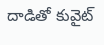దాడితో కువైట్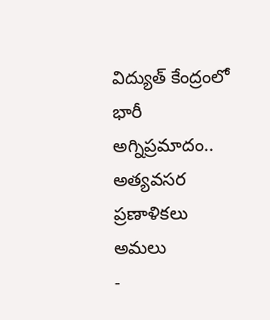విద్యుత్ కేంద్రంలో భారీ అగ్నిప్రమాదం.. అత్యవసర ప్రణాళికలు అమలు
-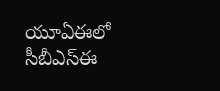యూఏఈలో సీబీఎస్ఈ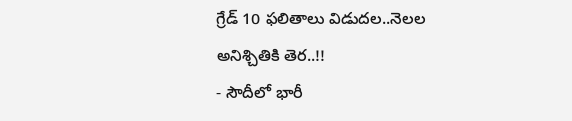గ్రేడ్ 10 ఫలితాలు విడుదల..నెలల అనిశ్చితికి తెర..!!
- సౌదీలో భారీ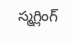స్మగ్లింగ్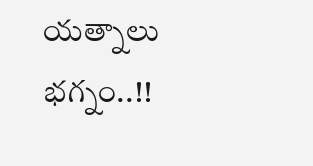యత్నాలు భగ్నం..!!